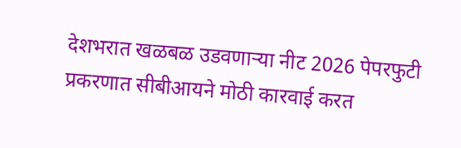देशभरात खळबळ उडवणाऱ्या नीट 2026 पेपरफुटी प्रकरणात सीबीआयने मोठी कारवाई करत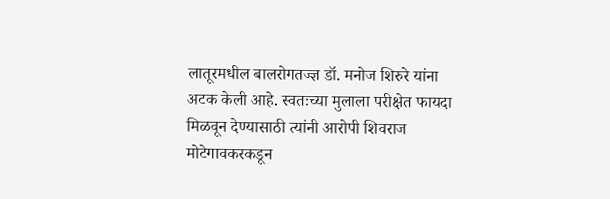लातूरमधील बालरोगतज्ज्ञ डॉ. मनोज शिरुरे यांना अटक केली आहे. स्वतःच्या मुलाला परीक्षेत फायदा मिळवून देण्यासाठी त्यांनी आरोपी शिवराज मोटेगावकरकडून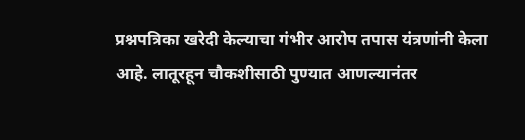प्रश्नपत्रिका खरेदी केल्याचा गंभीर आरोप तपास यंत्रणांनी केला आहे. लातूरहून चौकशीसाठी पुण्यात आणल्यानंतर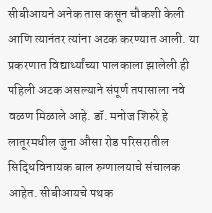सीबीआयने अनेक तास कसून चौकशी केली आणि त्यानंतर त्यांना अटक करण्यात आली. या प्रकरणात विद्यार्थ्यांच्या पालकाला झालेली ही पहिली अटक असल्याने संपूर्ण तपासाला नवे वळण मिळाले आहे. डॉ. मनोज शिरुरे हे लातूरमधील जुना औसा रोड परिसरातील सिद्धिविनायक बाल रुग्णालयाचे संचालक आहेत. सीबीआयचे पथक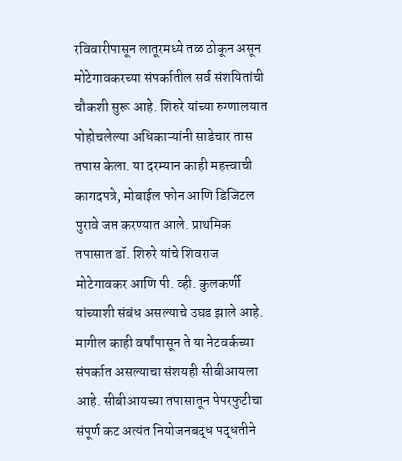रविवारीपासून लातूरमध्ये तळ ठोकून असून मोटेगावकरच्या संपर्कातील सर्व संशयितांची चौकशी सुरू आहे. शिरुरे यांच्या रुग्णालयात पोहोचलेल्या अधिकाऱ्यांनी साडेचार तास तपास केला. या दरम्यान काही महत्त्वाची कागदपत्रे, मोबाईल फोन आणि डिजिटल पुरावे जप्त करण्यात आले. प्राथमिक तपासात डॉ. शिरुरे यांचे शिवराज मोटेगावकर आणि पी. व्ही. कुलकर्णी यांच्याशी संबंध असल्याचे उघड झाले आहे. मागील काही वर्षांपासून ते या नेटवर्कच्या संपर्कात असल्याचा संशयही सीबीआयला आहे. सीबीआयच्या तपासातून पेपरफुटीचा संपूर्ण कट अत्यंत नियोजनबद्ध पद्धतीने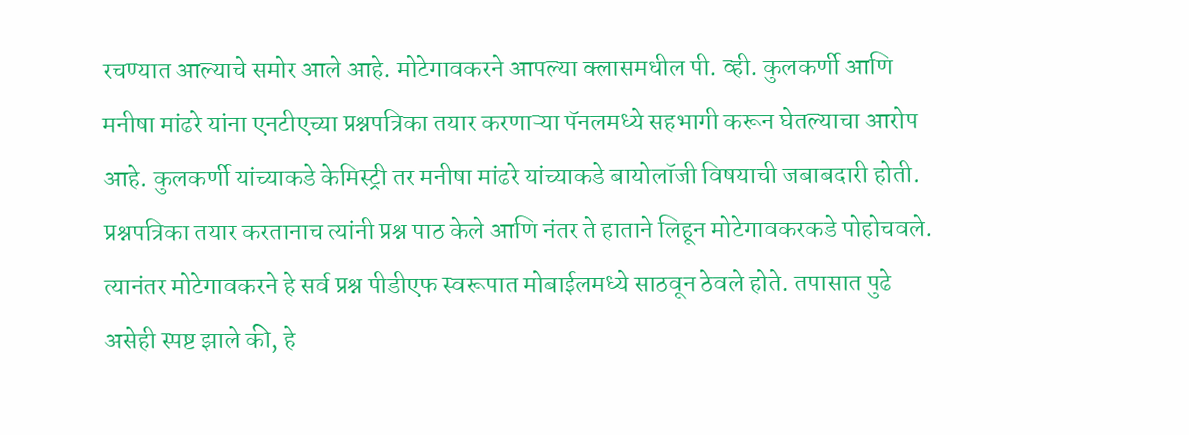रचण्यात आल्याचे समोर आले आहे. मोटेगावकरने आपल्या क्लासमधील पी. व्ही. कुलकर्णी आणि मनीषा मांढरे यांना एनटीएच्या प्रश्नपत्रिका तयार करणाऱ्या पॅनलमध्ये सहभागी करून घेतल्याचा आरोप आहे. कुलकर्णी यांच्याकडे केमिस्ट्री तर मनीषा मांढरे यांच्याकडे बायोलॉजी विषयाची जबाबदारी होती. प्रश्नपत्रिका तयार करतानाच त्यांनी प्रश्न पाठ केले आणि नंतर ते हाताने लिहून मोटेगावकरकडे पोहोचवले. त्यानंतर मोटेगावकरने हे सर्व प्रश्न पीडीएफ स्वरूपात मोबाईलमध्ये साठवून ठेवले होते. तपासात पुढे असेही स्पष्ट झाले की, हे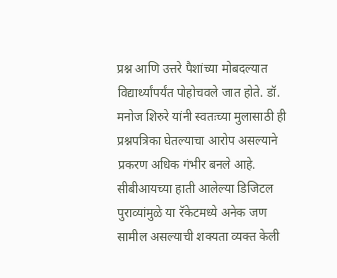प्रश्न आणि उत्तरे पैशांच्या मोबदल्यात विद्यार्थ्यांपर्यंत पोहोचवले जात होते. डॉ. मनोज शिरुरे यांनी स्वतःच्या मुलासाठी ही प्रश्नपत्रिका घेतल्याचा आरोप असल्याने प्रकरण अधिक गंभीर बनले आहे. सीबीआयच्या हाती आलेल्या डिजिटल पुराव्यांमुळे या रॅकेटमध्ये अनेक जण सामील असल्याची शक्यता व्यक्त केली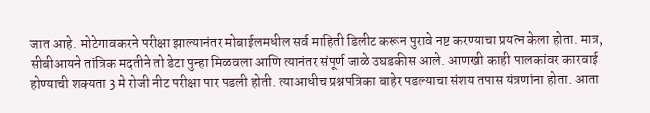जात आहे. मोटेगावकरने परीक्षा झाल्यानंतर मोबाईलमधील सर्व माहिती डिलीट करून पुरावे नष्ट करण्याचा प्रयत्न केला होता. मात्र, सीबीआयने तांत्रिक मदतीने तो डेटा पुन्हा मिळवला आणि त्यानंतर संपूर्ण जाळे उघडकीस आले. आणखी काही पालकांवर कारवाई होण्याची शक्यता 3 मे रोजी नीट परीक्षा पार पडली होती. त्याआधीच प्रश्नपत्रिका बाहेर पडल्याचा संशय तपास यंत्रणांना होता. आता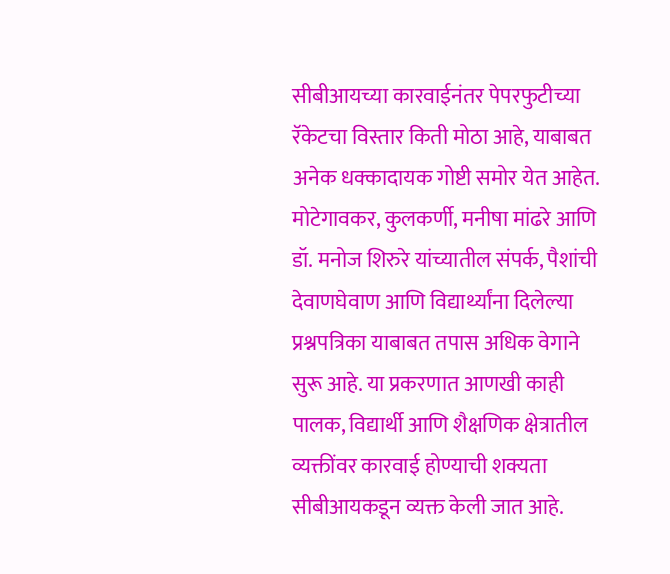सीबीआयच्या कारवाईनंतर पेपरफुटीच्या रॅकेटचा विस्तार किती मोठा आहे, याबाबत अनेक धक्कादायक गोष्टी समोर येत आहेत. मोटेगावकर, कुलकर्णी, मनीषा मांढरे आणि डॉ. मनोज शिरुरे यांच्यातील संपर्क, पैशांची देवाणघेवाण आणि विद्यार्थ्यांना दिलेल्या प्रश्नपत्रिका याबाबत तपास अधिक वेगाने सुरू आहे. या प्रकरणात आणखी काही पालक, विद्यार्थी आणि शैक्षणिक क्षेत्रातील व्यक्तींवर कारवाई होण्याची शक्यता सीबीआयकडून व्यक्त केली जात आहे.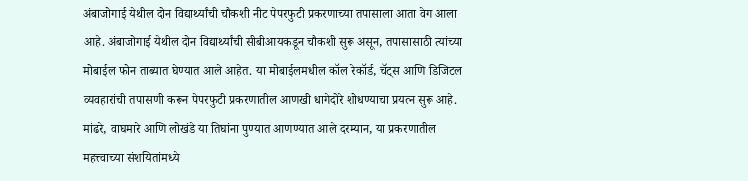अंबाजोगाई येथील दोन विद्यार्थ्यांची चौकशी नीट पेपरफुटी प्रकरणाच्या तपासाला आता वेग आला आहे. अंबाजोगाई येथील दोन विद्यार्थ्यांची सीबीआयकडून चौकशी सुरू असून, तपासासाठी त्यांच्या मोबाईल फोन ताब्यात घेण्यात आले आहेत. या मोबाईलमधील कॉल रेकॉर्ड, चॅट्स आणि डिजिटल व्यवहारांची तपासणी करून पेपरफुटी प्रकरणातील आणखी धागेदोरे शोधण्याचा प्रयत्न सुरू आहे. मांढरे, वाघमारे आणि लोखंडे या तिघांना पुण्यात आणण्यात आले दरम्यान, या प्रकरणातील महत्त्वाच्या संशयितांमध्ये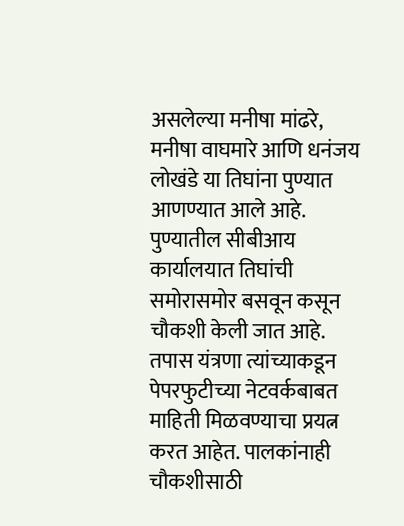असलेल्या मनीषा मांढरे, मनीषा वाघमारे आणि धनंजय लोखंडे या तिघांना पुण्यात आणण्यात आले आहे. पुण्यातील सीबीआय कार्यालयात तिघांची समोरासमोर बसवून कसून चौकशी केली जात आहे. तपास यंत्रणा त्यांच्याकडून पेपरफुटीच्या नेटवर्कबाबत माहिती मिळवण्याचा प्रयत्न करत आहेत. पालकांनाही चौकशीसाठी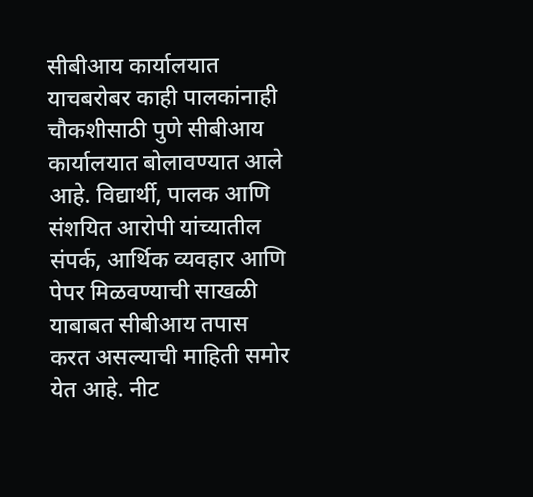सीबीआय कार्यालयात याचबरोबर काही पालकांनाही चौकशीसाठी पुणे सीबीआय कार्यालयात बोलावण्यात आले आहे. विद्यार्थी, पालक आणि संशयित आरोपी यांच्यातील संपर्क, आर्थिक व्यवहार आणि पेपर मिळवण्याची साखळी याबाबत सीबीआय तपास करत असल्याची माहिती समोर येत आहे. नीट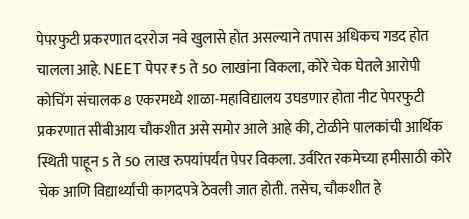पेपरफुटी प्रकरणात दररोज नवे खुलासे होत असल्याने तपास अधिकच गडद होत चालला आहे. NEET पेपर ₹5 ते 50 लाखांना विकला, कोरे चेक घेतले आरोपी कोचिंग संचालक 8 एकरमध्ये शाळा-महाविद्यालय उघडणार होता नीट पेपरफुटी प्रकरणात सीबीआय चौकशीत असे समोर आले आहे की, टोळीने पालकांची आर्थिक स्थिती पाहून 5 ते 50 लाख रुपयांपर्यंत पेपर विकला. उर्वरित रकमेच्या हमीसाठी कोरे चेक आणि विद्यार्थ्यांची कागदपत्रे ठेवली जात होती. तसेच, चौकशीत हे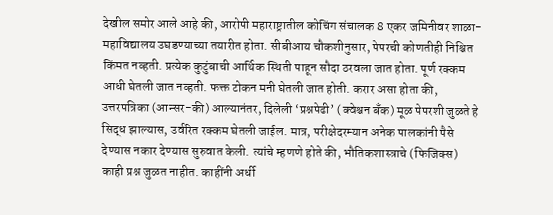देखील समोर आले आहे की, आरोपी महाराष्ट्रातील कोचिंग संचालक 8 एकर जमिनीवर शाळा-महाविद्यालय उघडण्याच्या तयारीत होता. सीबीआय चौकशीनुसार, पेपरची कोणतीही निश्चित किंमत नव्हती. प्रत्येक कुटुंबाची आर्थिक स्थिती पाहून सौदा ठरवला जात होता. पूर्ण रक्कम आधी घेतली जात नव्हती. फक्त टोकन मनी घेतली जात होती. करार असा होता की, उत्तरपत्रिका (आन्सर-की) आल्यानंतर, दिलेली ‘प्रश्नपेढी’ (क्वेश्चन बँक) मूळ पेपरशी जुळते हे सिद्ध झाल्यास, उर्वरित रक्कम घेतली जाईल. मात्र, परीक्षेदरम्यान अनेक पालकांनी पैसे देण्यास नकार देण्यास सुरुवात केली. त्यांचे म्हणणे होते की, भौतिकशास्त्राचे (फिजिक्स) काही प्रश्न जुळत नाहीत. काहींनी अर्धी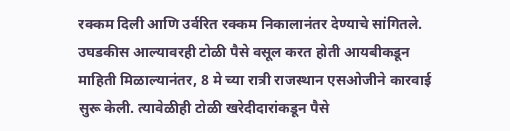रक्कम दिली आणि उर्वरित रक्कम निकालानंतर देण्याचे सांगितले. उघडकीस आल्यावरही टोळी पैसे वसूल करत होती आयबीकडून माहिती मिळाल्यानंतर, 8 मे च्या रात्री राजस्थान एसओजीने कारवाई सुरू केली. त्यावेळीही टोळी खरेदीदारांकडून पैसे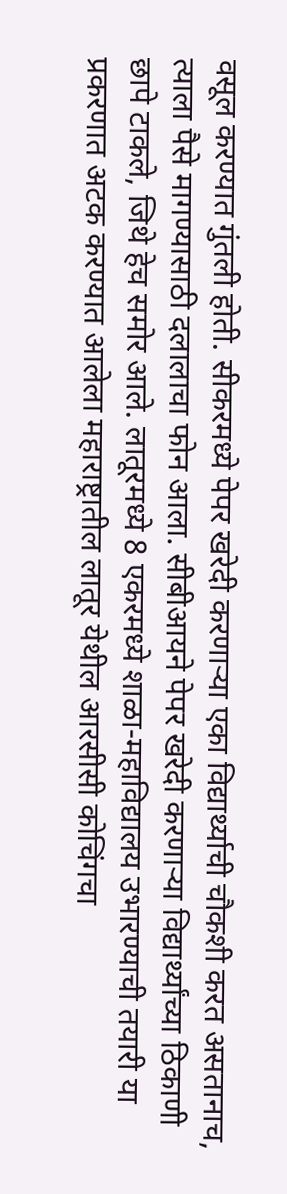वसूल करण्यात गुंतली होती. सीकरमध्ये पेपर खरेदी करणाऱ्या एका विद्यार्थ्याची चौकशी करत असतानाच, त्याला पैसे मागण्यासाठी दलालाचा फोन आला. सीबीआयने पेपर खरेदी करणाऱ्या विद्यार्थ्यांच्या ठिकाणी छापे टाकले, जिथे हेच समोर आले. लातूरमध्ये 8 एकरमध्ये शाळा-महाविद्यालय उभारण्याची तयारी या प्रकरणात अटक करण्यात आलेला महाराष्ट्रातील लातूर येथील आरसीसी कोचिंगचा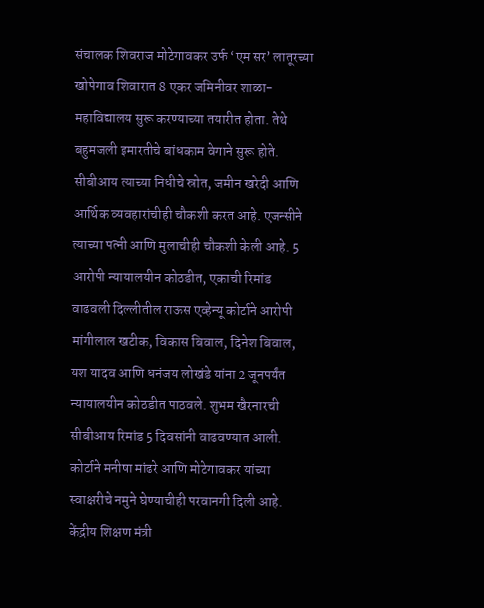संचालक शिवराज मोटेगावकर उर्फ ‘एम सर’ लातूरच्या खोपेगाव शिवारात 8 एकर जमिनीवर शाळा-महाविद्यालय सुरू करण्याच्या तयारीत होता. तेथे बहुमजली इमारतीचे बांधकाम वेगाने सुरू होते. सीबीआय त्याच्या निधीचे स्रोत, जमीन खरेदी आणि आर्थिक व्यवहारांचीही चौकशी करत आहे. एजन्सीने त्याच्या पत्नी आणि मुलाचीही चौकशी केली आहे. 5 आरोपी न्यायालयीन कोठडीत, एकाची रिमांड वाढवली दिल्लीतील राऊस एव्हेन्यू कोर्टाने आरोपी मांगीलाल खटीक, विकास बिवाल, दिनेश बिवाल, यश यादव आणि धनंजय लोखंडे यांना 2 जूनपर्यंत न्यायालयीन कोठडीत पाठवले. शुभम खैरनारची सीबीआय रिमांड 5 दिवसांनी वाढवण्यात आली. कोर्टाने मनीषा मांढरे आणि मोटेगावकर यांच्या स्वाक्षरीचे नमुने घेण्याचीही परवानगी दिली आहे. केंद्रीय शिक्षण मंत्री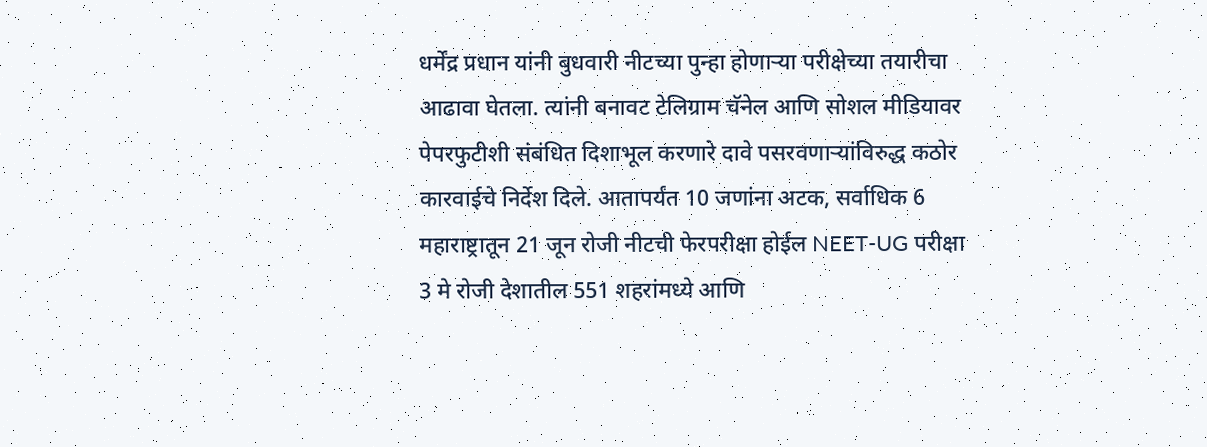धर्मेंद्र प्रधान यांनी बुधवारी नीटच्या पुन्हा होणाऱ्या परीक्षेच्या तयारीचा आढावा घेतला. त्यांनी बनावट टेलिग्राम चॅनेल आणि सोशल मीडियावर पेपरफुटीशी संबंधित दिशाभूल करणारे दावे पसरवणाऱ्यांविरुद्ध कठोर कारवाईचे निर्देश दिले. आतापर्यंत 10 जणांना अटक, सर्वाधिक 6 महाराष्ट्रातून 21 जून रोजी नीटची फेरपरीक्षा होईल NEET-UG परीक्षा 3 मे रोजी देशातील 551 शहरांमध्ये आणि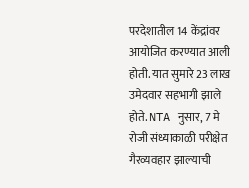परदेशातील 14 केंद्रांवर आयोजित करण्यात आली होती. यात सुमारे 23 लाख उमेदवार सहभागी झाले होते. NTA नुसार, 7 मे रोजी संध्याकाळी परीक्षेत गैरव्यवहार झाल्याची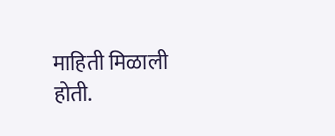माहिती मिळाली होती.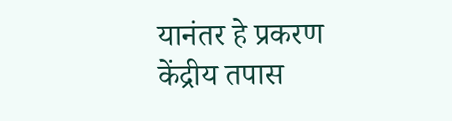यानंतर हे प्रकरण केंद्रीय तपास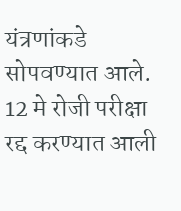यंत्रणांकडे सोपवण्यात आले. 12 मे रोजी परीक्षा रद्द करण्यात आली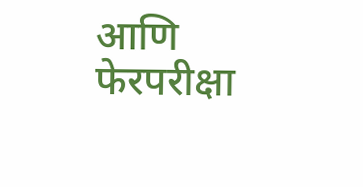आणि फेरपरीक्षा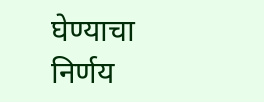घेण्याचा निर्णय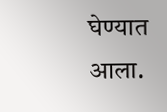घेण्यात आला.